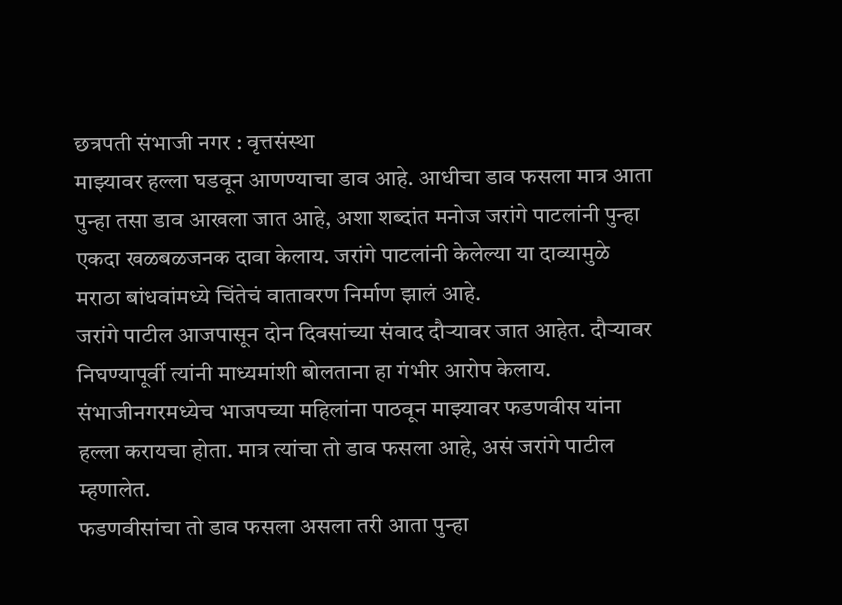छत्रपती संभाजी नगर : वृत्तसंस्था
माझ्यावर हल्ला घडवून आणण्याचा डाव आहे. आधीचा डाव फसला मात्र आता पुन्हा तसा डाव आखला जात आहे, अशा शब्दांत मनोज जरांगे पाटलांनी पुन्हा एकदा खळबळजनक दावा केलाय. जरांगे पाटलांनी केलेल्या या दाव्यामुळे मराठा बांधवांमध्ये चिंतेचं वातावरण निर्माण झालं आहे.
जरांगे पाटील आजपासून दोन दिवसांच्या संवाद दौऱ्यावर जात आहेत. दौऱ्यावर निघण्यापूर्वी त्यांनी माध्यमांशी बोलताना हा गंभीर आरोप केलाय. संभाजीनगरमध्येच भाजपच्या महिलांना पाठवून माझ्यावर फडणवीस यांना हल्ला करायचा होता. मात्र त्यांचा तो डाव फसला आहे, असं जरांगे पाटील म्हणालेत.
फडणवीसांचा तो डाव फसला असला तरी आता पुन्हा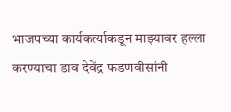भाजपच्या कार्यकर्त्याकडून माझ्यावर हल्ला करण्याचा डाव देवेंद्र फडणवीसांनी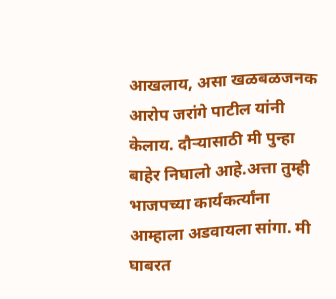आखलाय, असा खळबळजनक आरोप जरांगे पाटील यांनी केलाय. दौऱ्यासाठी मी पुन्हा बाहेर निघालो आहे.अत्ता तुम्ही भाजपच्या कार्यकर्त्यांना आम्हाला अडवायला सांगा. मी घाबरत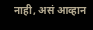नाही, असं आव्हान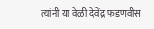त्यांनी या वेळी देवेंद्र फडणवीस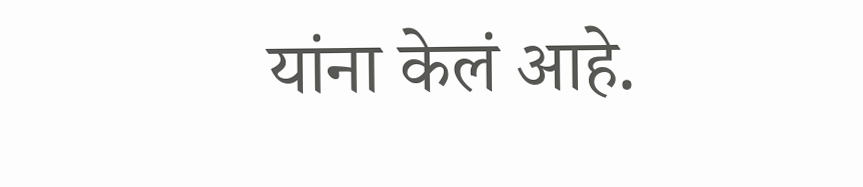यांना केलं आहे.